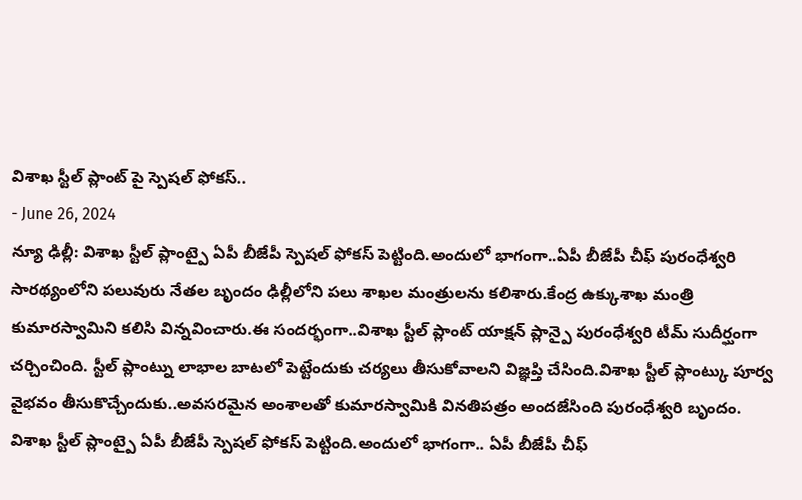విశాఖ స్టీల్ ప్లాంట్ పై స్పెషల్ ఫోకస్..
- June 26, 2024
న్యూ ఢిల్లీ: విశాఖ స్టీల్ ప్లాంట్పై ఏపీ బీజేపీ స్పెషల్ ఫోకస్ పెట్టింది.అందులో భాగంగా..ఏపీ బీజేపీ చీఫ్ పురంధేశ్వరి సారథ్యంలోని పలువురు నేతల బృందం ఢిల్లీలోని పలు శాఖల మంత్రులను కలిశారు.కేంద్ర ఉక్కుశాఖ మంత్రి కుమారస్వామిని కలిసి విన్నవించారు.ఈ సందర్భంగా..విశాఖ స్టీల్ ప్లాంట్ యాక్షన్ ప్లాన్పై పురంధేశ్వరి టీమ్ సుదీర్ఘంగా చర్చించింది. స్టీల్ ప్లాంట్ను లాభాల బాటలో పెట్టేందుకు చర్యలు తీసుకోవాలని విజ్ఞప్తి చేసింది.విశాఖ స్టీల్ ప్లాంట్కు పూర్వ వైభవం తీసుకొచ్చేందుకు..అవసరమైన అంశాలతో కుమారస్వామికి వినతిపత్రం అందజేసింది పురంధేశ్వరి బృందం.
విశాఖ స్టీల్ ప్లాంట్పై ఏపీ బీజేపీ స్పెషల్ ఫోకస్ పెట్టింది.అందులో భాగంగా.. ఏపీ బీజేపీ చీఫ్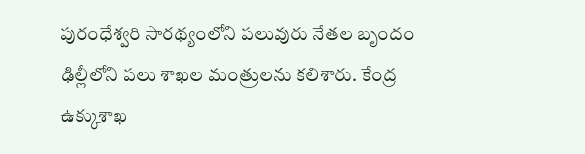పురంధేశ్వరి సారథ్యంలోని పలువురు నేతల బృందం ఢిల్లీలోని పలు శాఖల మంత్రులను కలిశారు. కేంద్ర ఉక్కుశాఖ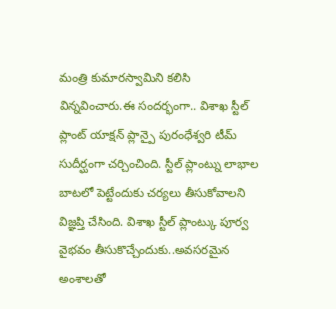మంత్రి కుమారస్వామిని కలిసి విన్నవించారు.ఈ సందర్భంగా.. విశాఖ స్టీల్ ప్లాంట్ యాక్షన్ ప్లాన్పై పురంధేశ్వరి టీమ్ సుదీర్ఘంగా చర్చించింది. స్టీల్ ప్లాంట్ను లాభాల బాటలో పెట్టేందుకు చర్యలు తీసుకోవాలని విజ్ఞప్తి చేసింది. విశాఖ స్టీల్ ప్లాంట్కు పూర్వ వైభవం తీసుకొచ్చేందుకు..అవసరమైన అంశాలతో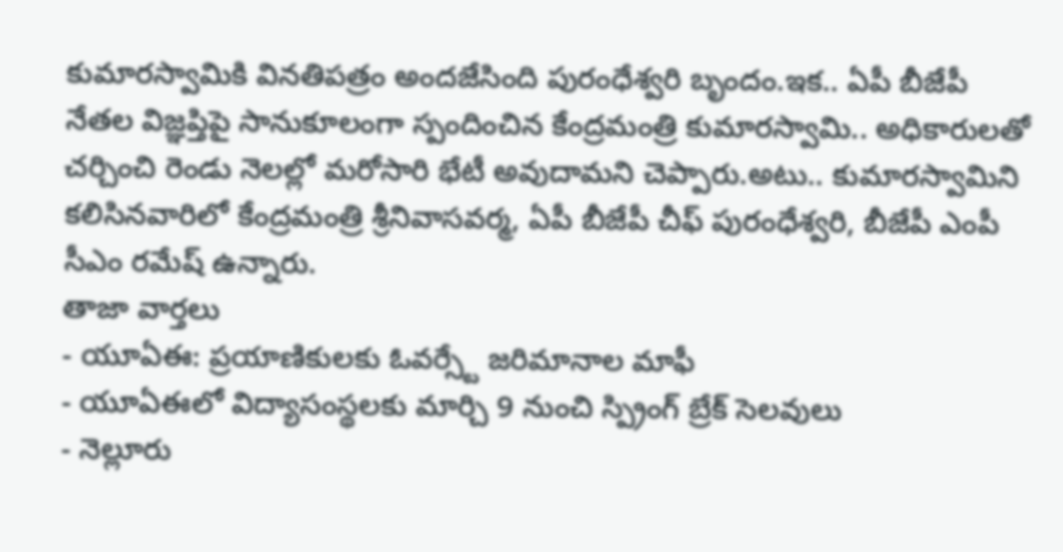కుమారస్వామికి వినతిపత్రం అందజేసింది పురంధేశ్వరి బృందం.ఇక.. ఏపీ బీజేపీ నేతల విజ్ఞప్తిపై సానుకూలంగా స్పందించిన కేంద్రమంత్రి కుమారస్వామి.. అధికారులతో చర్చించి రెండు నెలల్లో మరోసారి భేటీ అవుదామని చెప్పారు.అటు.. కుమారస్వామిని కలిసినవారిలో కేంద్రమంత్రి శ్రీనివాసవర్మ, ఏపీ బీజేపీ చీఫ్ పురంధేశ్వరి, బీజేపీ ఎంపీ సీఎం రమేష్ ఉన్నారు.
తాజా వార్తలు
- యూఏఈ: ప్రయాణికులకు ఓవర్స్టే జరిమానాల మాఫీ
- యూఏఈలో విద్యాసంస్థలకు మార్చి 9 నుంచి స్ప్రింగ్ బ్రేక్ సెలవులు
- నెల్లూరు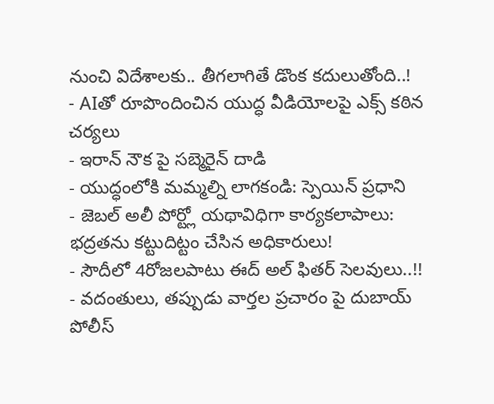నుంచి విదేశాలకు.. తీగలాగితే డొంక కదులుతోంది..!
- AIతో రూపొందించిన యుద్ధ వీడియోలపై ఎక్స్ కఠిన చర్యలు
- ఇరాన్ నౌక పై సబ్మెరైన్ దాడి
- యుద్ధంలోకి మమ్మల్ని లాగకండి: స్పెయిన్ ప్రధాని
- జెబల్ అలీ పోర్ట్లో యథావిధిగా కార్యకలాపాలు: భద్రతను కట్టుదిట్టం చేసిన అధికారులు!
- సౌదీలో 4రోజలపాటు ఈద్ అల్ ఫితర్ సెలవులు..!!
- వదంతులు, తప్పుడు వార్తల ప్రచారం పై దుబాయ్ పోలీస్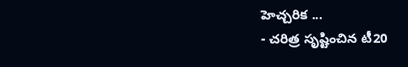హెచ్చరిక ...
- చరిత్ర సృష్టించిన టీ20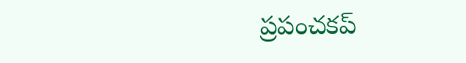ప్రపంచకప్